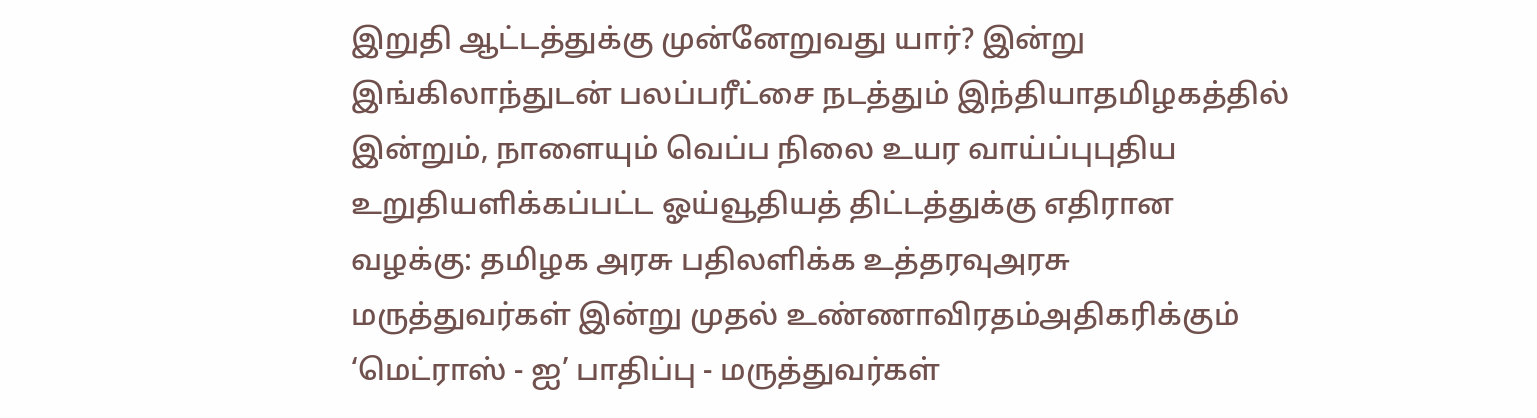இறுதி ஆட்டத்துக்கு முன்னேறுவது யார்? இன்று இங்கிலாந்துடன் பலப்பரீட்சை நடத்தும் இந்தியாதமிழகத்தில் இன்றும், நாளையும் வெப்ப நிலை உயர வாய்ப்புபுதிய உறுதியளிக்கப்பட்ட ஓய்வூதியத் திட்டத்துக்கு எதிரான வழக்கு: தமிழக அரசு பதிலளிக்க உத்தரவுஅரசு மருத்துவர்கள் இன்று முதல் உண்ணாவிரதம்அதிகரிக்கும் ‘மெட்ராஸ் - ஐ’ பாதிப்பு - மருத்துவர்கள்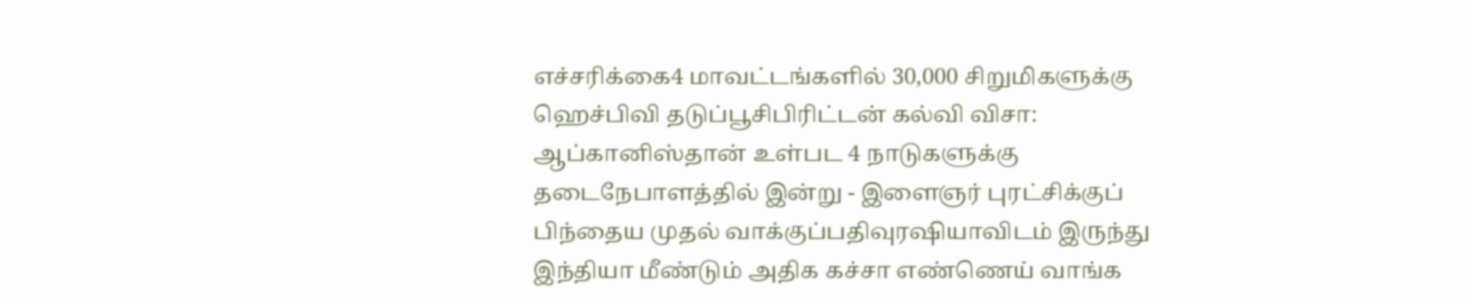எச்சரிக்கை4 மாவட்டங்களில் 30,000 சிறுமிகளுக்கு ஹெச்பிவி தடுப்பூசிபிரிட்டன் கல்வி விசா: ஆப்கானிஸ்தான் உள்பட 4 நாடுகளுக்கு தடைநேபாளத்தில் இன்று - இளைஞர் புரட்சிக்குப் பிந்தைய முதல் வாக்குப்பதிவுரஷியாவிடம் இருந்து இந்தியா மீண்டும் அதிக கச்சா எண்ணெய் வாங்க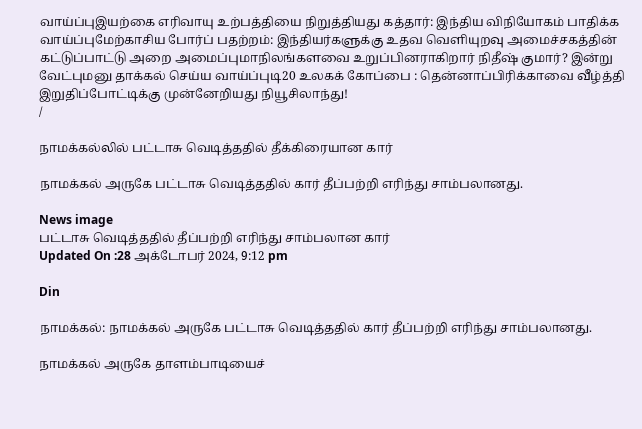வாய்ப்புஇயற்கை எரிவாயு உற்பத்தியை நிறுத்தியது கத்தார்: இந்திய விநியோகம் பாதிக்க வாய்ப்புமேற்காசிய போர்ப் பதற்றம்: இந்தியர்களுக்கு உதவ வெளியுறவு அமைச்சகத்தின் கட்டுப்பாட்டு அறை அமைப்புமாநிலங்களவை உறுப்பினராகிறார் நிதீஷ் குமார்? இன்று வேட்புமனு தாக்கல் செய்ய வாய்ப்புடி20 உலகக் கோப்பை : தென்னாப்பிரிக்காவை வீழ்த்தி இறுதிப்போட்டிக்கு முன்னேறியது நியூசிலாந்து!
/

நாமக்கல்லில் பட்டாசு வெடித்ததில் தீக்கிரையான கார்

நாமக்கல் அருகே பட்டாசு வெடித்ததில் கார் தீப்பற்றி எரிந்து சாம்பலானது.

News image
பட்டாசு வெடித்ததில் தீப்பற்றி எரிந்து சாம்பலான கார்
Updated On :28 அக்டோபர் 2024, 9:12 pm

Din

நாமக்கல்: நாமக்கல் அருகே பட்டாசு வெடித்ததில் கார் தீப்பற்றி எரிந்து சாம்பலானது.

நாமக்கல் அருகே தாளம்பாடியைச்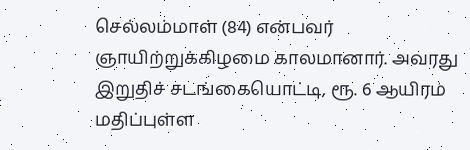செல்லம்மாள் (84) என்பவர் ஞாயிற்றுக்கிழமை காலமானார். அவரது இறுதிச் சடங்கையொட்டி, ரூ. 6 ஆயிரம் மதிப்புள்ள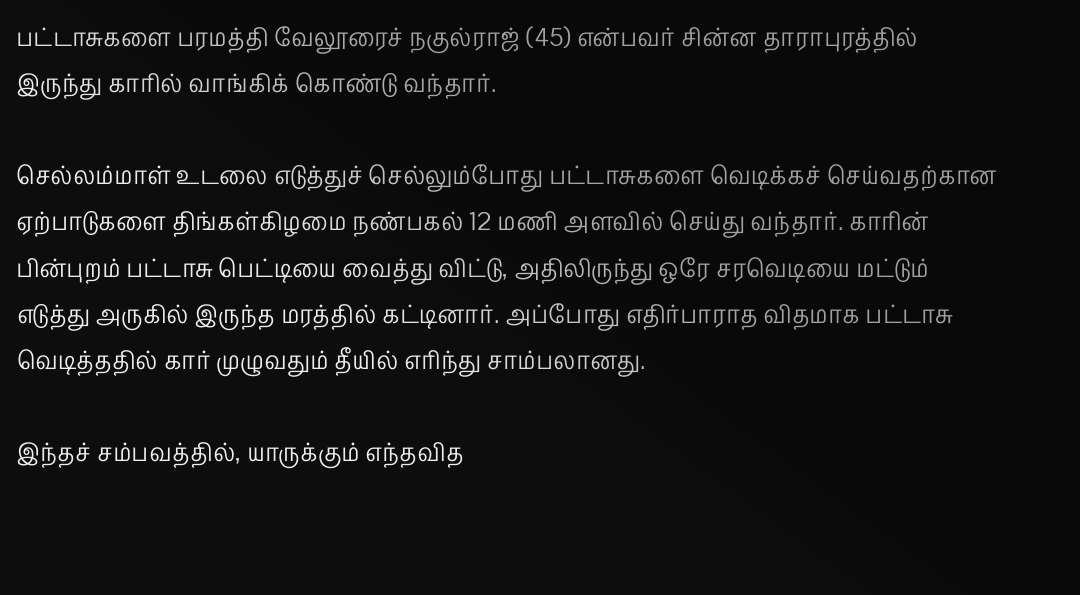பட்டாசுகளை பரமத்தி வேலூரைச் நகுல்ராஜ் (45) என்பவர் சின்ன தாராபுரத்தில் இருந்து காரில் வாங்கிக் கொண்டு வந்தார்.

செல்லம்மாள் உடலை எடுத்துச் செல்லும்போது பட்டாசுகளை வெடிக்கச் செய்வதற்கான ஏற்பாடுகளை திங்கள்கிழமை நண்பகல் 12 மணி அளவில் செய்து வந்தார். காரின் பின்புறம் பட்டாசு பெட்டியை வைத்து விட்டு, அதிலிருந்து ஒரே சரவெடியை மட்டும் எடுத்து அருகில் இருந்த மரத்தில் கட்டினார். அப்போது எதிர்பாராத விதமாக பட்டாசு வெடித்ததில் கார் முழுவதும் தீயில் எரிந்து சாம்பலானது.

இந்தச் சம்பவத்தில், யாருக்கும் எந்தவித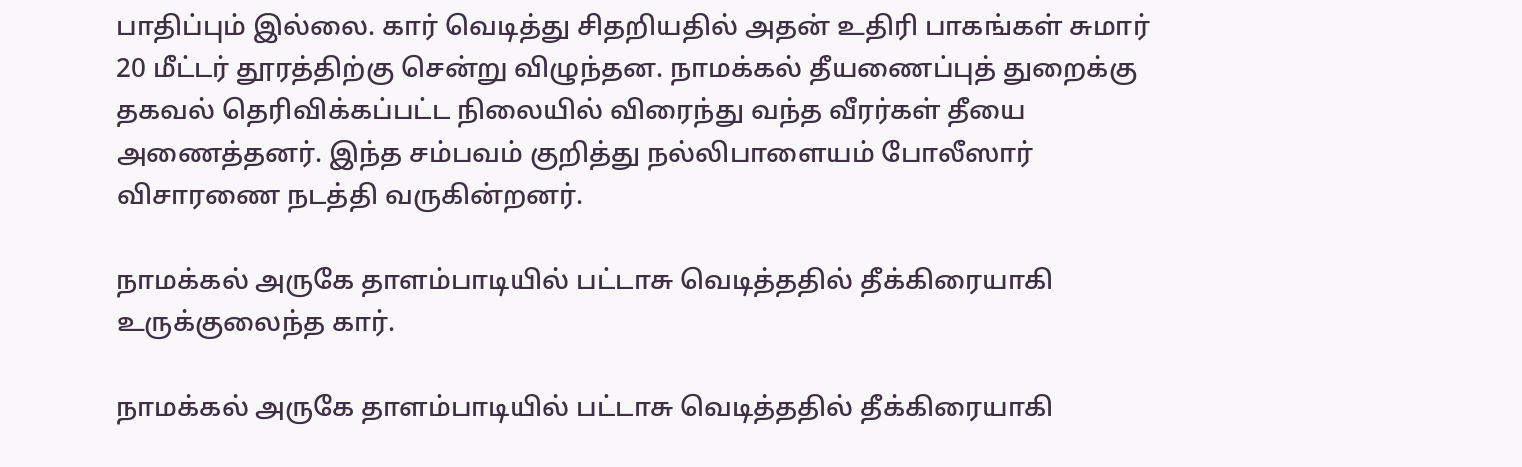பாதிப்பும் இல்லை. கார் வெடித்து சிதறியதில் அதன் உதிரி பாகங்கள் சுமார் 20 மீட்டர் தூரத்திற்கு சென்று விழுந்தன. நாமக்கல் தீயணைப்புத் துறைக்கு தகவல் தெரிவிக்கப்பட்ட நிலையில் விரைந்து வந்த வீரர்கள் தீயை அணைத்தனர். இந்த சம்பவம் குறித்து நல்லிபாளையம் போலீஸார் விசாரணை நடத்தி வருகின்றனர்.

நாமக்கல் அருகே தாளம்பாடியில் பட்டாசு வெடித்ததில் தீக்கிரையாகி உருக்குலைந்த கார்.

நாமக்கல் அருகே தாளம்பாடியில் பட்டாசு வெடித்ததில் தீக்கிரையாகி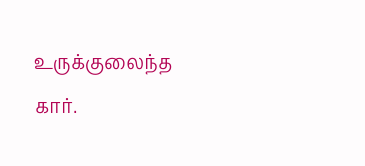உருக்குலைந்த கார்.